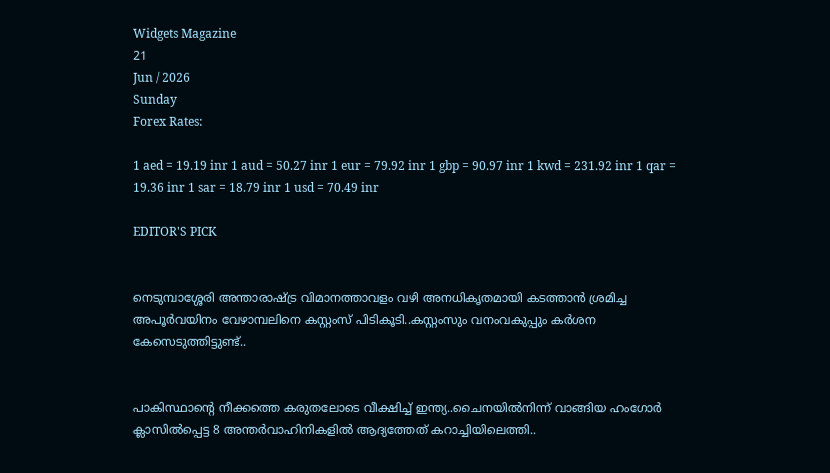Widgets Magazine
21
Jun / 2026
Sunday
Forex Rates:

1 aed = 19.19 inr 1 aud = 50.27 inr 1 eur = 79.92 inr 1 gbp = 90.97 inr 1 kwd = 231.92 inr 1 qar = 19.36 inr 1 sar = 18.79 inr 1 usd = 70.49 inr

EDITOR'S PICK


നെടുമ്പാശ്ശേരി അന്താരാഷ്ട്ര വിമാനത്താവളം വഴി അനധികൃതമായി കടത്താൻ ശ്രമിച്ച അപൂർവയിനം വേഴാമ്പലിനെ കസ്റ്റംസ് പിടികൂടി..കസ്റ്റംസും വനംവകുപ്പും കർശന കേസെടുത്തിട്ടുണ്ട്..


പാകിസ്ഥാന്റെ നീക്കത്തെ കരുതലോടെ വീക്ഷിച്ച് ഇന്ത്യ..ചൈനയിൽനിന്ന് വാങ്ങിയ ഹംഗോർ ക്ലാസിൽപ്പെട്ട 8 അന്തർവാഹിനികളിൽ ആദ്യത്തേത് കറാച്ചിയിലെത്തി..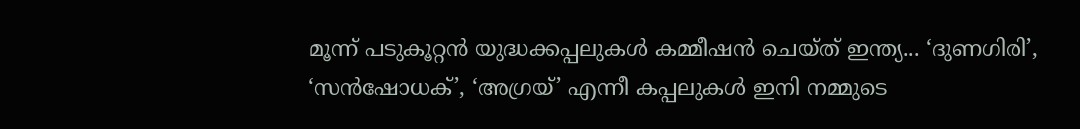മൂന്ന് പടുകൂറ്റൻ യുദ്ധക്കപ്പലുകൾ കമ്മീഷൻ ചെയ്ത് ഇന്ത്യ... ‘ദുണഗിരി’, ‘സൻഷോധക്’, ‘അഗ്രയ്’ എന്നീ കപ്പലുകൾ ഇനി നമ്മുടെ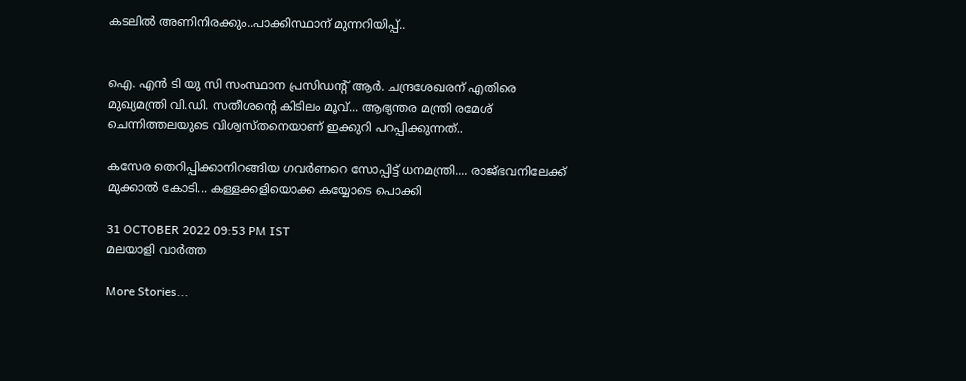കടലിൽ അണിനിരക്കും..പാക്കിസ്ഥാന് മുന്നറിയിപ്പ്..


ഐ. എൻ ടി യു സി സംസ്ഥാന പ്രസിഡന്റ് ആർ. ചന്ദ്രശേഖരന് എതിരെ മുഖ്യമന്ത്രി വി.ഡി. സതീശന്റെ കിടിലം മൂവ്... ആഭ്യന്തര മന്ത്രി രമേശ് ചെന്നിത്തലയുടെ വിശ്വസ്തനെയാണ് ഇക്കുറി പറപ്പിക്കുന്നത്..

കസേര തെറിപ്പിക്കാനിറങ്ങിയ ഗവർണറെ സോപ്പിട്ട് ധനമന്ത്രി.... രാജ്ഭവനിലേക്ക് മുക്കാൽ കോടി... കള്ളക്കളിയൊക്ക കയ്യോടെ പൊക്കി

31 OCTOBER 2022 09:53 PM IST
മലയാളി വാര്‍ത്ത

More Stories...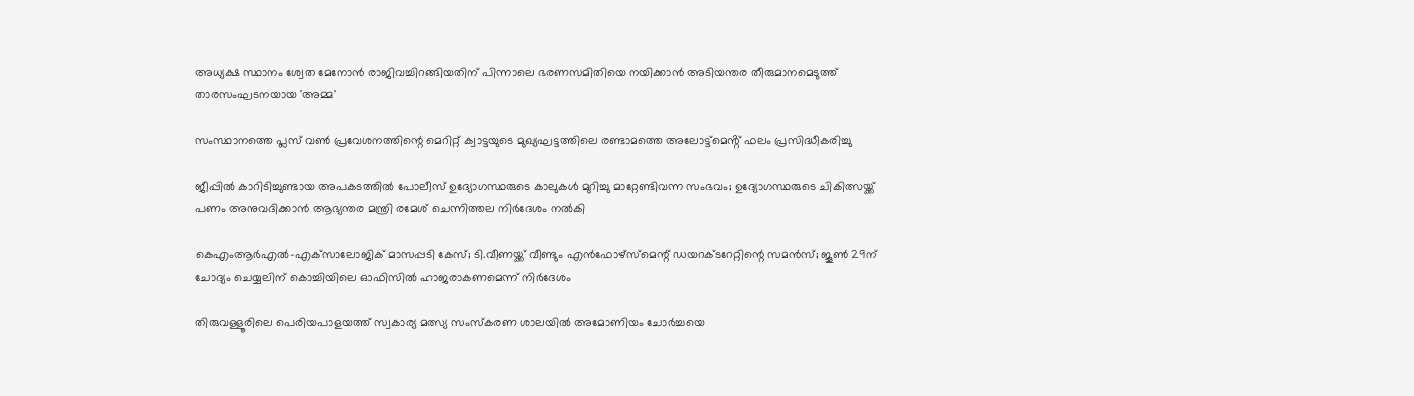അധ്യക്ഷ സ്ഥാനം ശ്വേത മേനോൻ രാജിവച്ചിറങ്ങിയതിന് പിന്നാലെ ഭരണസമിതിയെ നയിക്കാൻ അടിയന്തര തീരുമാനമെടുത്ത് താരസംഘടനയായ 'അമ്മ'

സംസ്ഥാനത്തെ പ്ലസ് വൺ പ്രവേശനത്തിന്റെ മെറിറ്റ് ക്വാട്ടയുടെ മുഖ്യഘട്ടത്തിലെ രണ്ടാമത്തെ അലോട്ട്മെൻ്റ് ഫലം പ്രസിദ്ധീകരിച്ചു

ജീപ്പിൽ കാറിടിച്ചുണ്ടായ അപകടത്തിൽ പോലീസ് ഉദ്യോഗസ്ഥരുടെ കാലുകൾ മുറിച്ചു മാറ്റേണ്ടിവന്ന സംഭവം; ഉദ്യോഗസ്ഥരുടെ ചികിത്സയ്ക്ക് പണം അനുവദിക്കാൻ ആഭ്യന്തര മന്ത്രി രമേശ്‌ ചെന്നിത്തല നിർദേശം നൽകി

കെഎംആർഎൽ-എക്‌സാലോജിക് മാസപ്പടി കേസ്; ടി.വീണയ്ക്ക് വീണ്ടും എൻഫോഴ്സ്മെന്റ് ഡയറക്ടറേറ്റിന്റെ സമൻസ്; ജൂൺ 29ന് ചോദ്യം ചെയ്യലിന് കൊച്ചിയിലെ ഓഫിസിൽ ഹാജരാകണമെന്ന് നിർദേശം

തിരുവള്ളൂരിലെ പെരിയപാളയത്ത് സ്വകാര്യ മത്സ്യ സംസ്കരണ ശാലയിൽ അമോണിയം ചോർച്ചയെ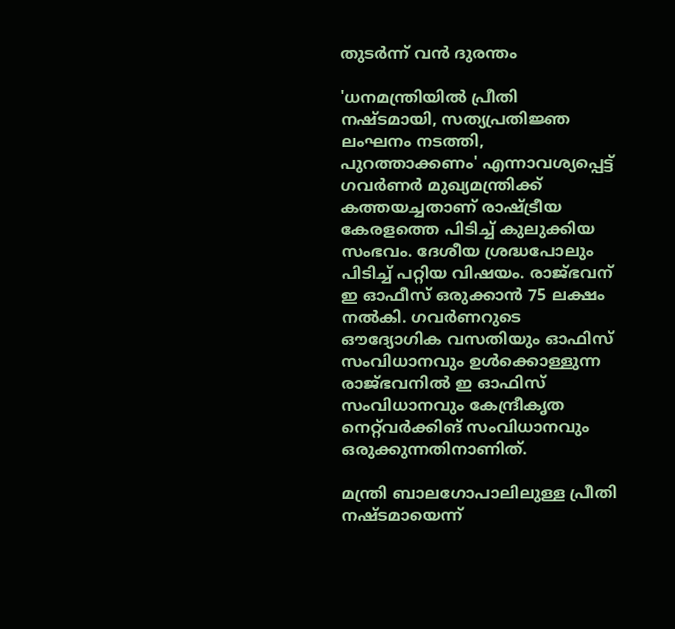തുടർന്ന് വൻ ദുരന്തം

'ധനമന്ത്രിയിൽ പ്രീതി നഷ്ടമായി, സത്യപ്രതിജ്ഞ ലംഘനം നടത്തി, പുറത്താക്കണം' എന്നാവശ്യപ്പെട്ട് ഗവര്‍ണര്‍ മുഖ്യമന്ത്രിക്ക് കത്തയച്ചതാണ് രാഷ്ട്രീയ കേരളത്തെ പിടിച്ച് കുലുക്കിയ സംഭവം. ദേശീയ ശ്രദ്ധപോലും പിടിച്ച് പറ്റിയ വിഷയം. രാജ്ഭവന് ഇ ഓഫീസ് ഒരുക്കാന്‍ 75 ലക്ഷം നൽകി. ഗവർണറുടെ ഔദ്യോഗിക വസതിയും ഓഫിസ് സംവിധാനവും ഉൾക്കൊള്ളുന്ന രാജ്ഭവനിൽ ഇ ഓഫിസ് സംവിധാനവും കേന്ദ്രീകൃത നെറ്റ്‌വർക്കിങ് സംവിധാനവും ഒരുക്കുന്നതിനാണിത്.

മന്ത്രി ബാലഗോപാലിലുള്ള പ്രീതി നഷ്ടമായെന്ന്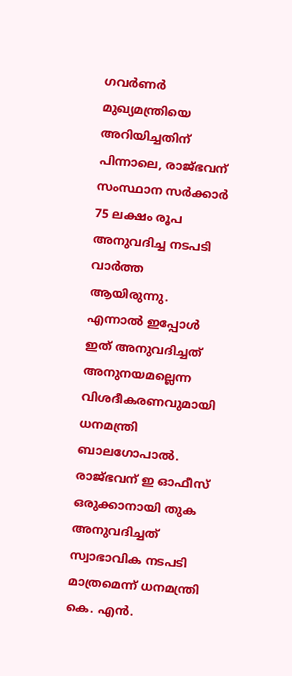ഗവർണർ മുഖ്യമന്ത്രിയെ അറിയിച്ചതിന് പിന്നാലെ, രാജ്ഭവന് സംസ്ഥാന സർക്കാർ 75 ലക്ഷം രൂപ അനുവദിച്ച നടപടി വാർത്ത ആയിരുന്നു. എന്നാൽ ഇപ്പോൾ ഇത് അനുവദിച്ചത് അനുനയമല്ലെന്ന വിശദീകരണവുമായി ധനമന്ത്രി ബാലഗോപാൽ. രാജ്ഭവന് ഇ ഓഫീസ് ഒരുക്കാനായി തുക അനുവദിച്ചത് സ്വാഭാവിക നടപടി മാത്രമെന്ന് ധനമന്ത്രി കെ. എന്‍.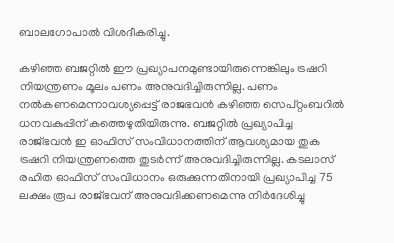ബാലഗോപാൽ വിശദീകരിച്ചു.

കഴിഞ്ഞ ബജറ്റില്‍ ഈ പ്രഖ്യാപനമുണ്ടായിരുന്നെങ്കിലും ട്രഷറി നിയന്ത്രണം മൂലം പണം അനുവദിച്ചിരുന്നില്ല. പണം നല്‍കണമെന്നാവശ്യപ്പെട്ട് രാജഭവന്‍ കഴിഞ്ഞ സെപ്റ്റംബറില്‍ ധനവകുപ്പിന് കത്തെഴുതിയിരുന്നു. ബജറ്റിൽ പ്രഖ്യാപിച്ച രാജ്ഭവൻ ഇ ഓഫിസ് സംവിധാനത്തിന് ആവശ്യമായ തുക ട്രഷറി നിയന്ത്രണത്തെ തുടർന്ന് അനുവദിച്ചിരുന്നില്ല. കടലാസ് രഹിത ഓഫിസ് സംവിധാനം ഒരുക്കുന്നതിനായി പ്രഖ്യാപിച്ച 75 ലക്ഷം രൂപ രാജ്ഭവന് അനുവദിക്കണമെന്നു നിർദേശിച്ചു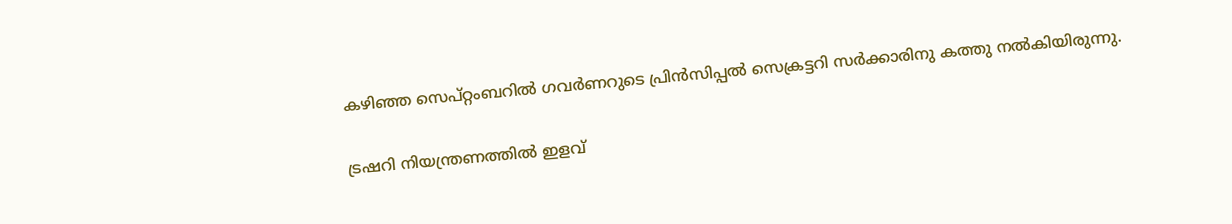കഴിഞ്ഞ സെപ്റ്റംബറിൽ ഗവർണറുടെ പ്രിൻസിപ്പൽ സെക്രട്ടറി സർക്കാരിനു കത്തു നൽകിയിരുന്നു.

ട്രഷറി നിയന്ത്രണത്തില്‍ ഇളവ്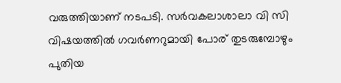വരുത്തിയാണ് നടപടി. സര്‍വകലാശാലാ വി സി വിഷയത്തില്‍ ഗവര്‍ണറുമായി പോര് തുടരുമ്പോഴും പുതിയ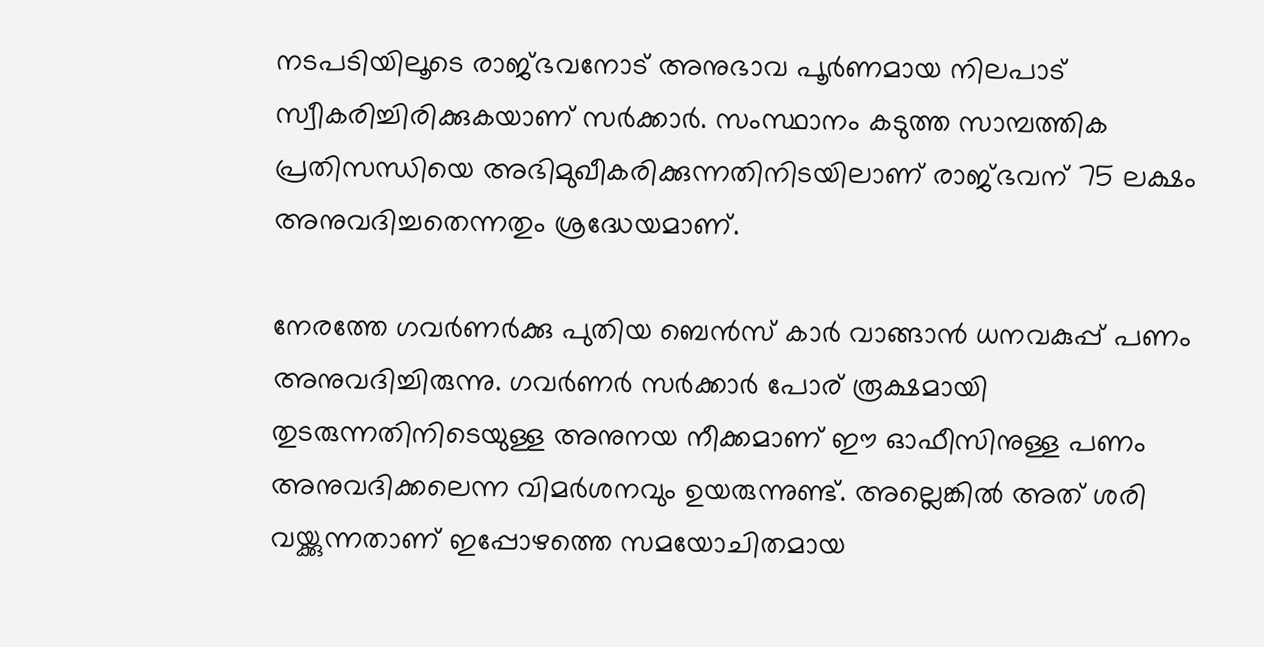നടപടിയിലൂടെ രാജ്ഭവനോട് അനുഭാവ പൂര്‍ണമായ നിലപാട് സ്വീകരിച്ചിരിക്കുകയാണ് സര്‍ക്കാര്‍. സംസ്ഥാനം കടുത്ത സാമ്പത്തിക പ്രതിസന്ധിയെ അഭിമുഖീകരിക്കുന്നതിനിടയിലാണ് രാജ്ഭവന് 75 ലക്ഷം അനുവദിച്ചതെന്നതും ശ്രദ്ധേയമാണ്.

നേരത്തേ ഗവര്‍ണര്‍ക്കു പുതിയ ബെന്‍സ് കാര്‍ വാങ്ങാന്‍ ധനവകുപ്പ് പണം അനുവദിച്ചിരുന്നു. ഗവര്‍ണര്‍ സര്‍ക്കാര്‍ പോര് രൂക്ഷമായി തുടരുന്നതിനിടെയുള്ള അനുനയ നീക്കമാണ് ഈ ഓഫീസിനുള്ള പണം അനുവദിക്കലെന്ന വിമര്‍ശനവും ഉയരുന്നുണ്ട്. അല്ലെങ്കിൽ അത് ശരി വയ്ക്കുന്നതാണ് ഇപ്പോഴത്തെ സമയോചിതമായ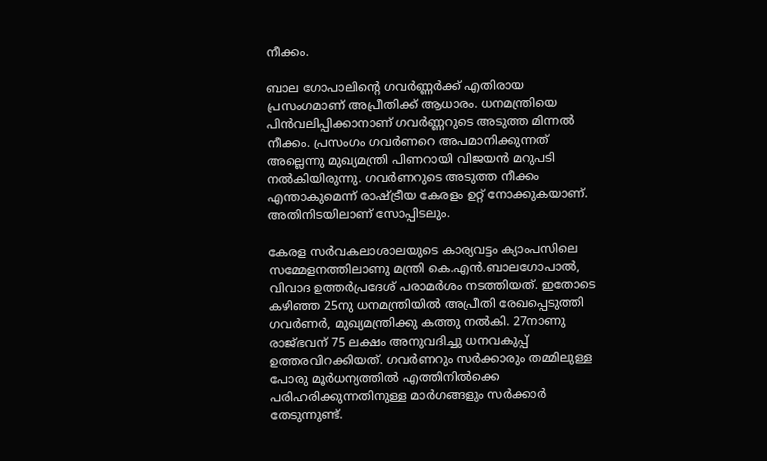നീക്കം.

ബാല ഗോപാലിന്‍റെ ഗവർണ്ണർക്ക് എതിരായ പ്രസംഗമാണ് അപ്രീതിക്ക് ആധാരം. ധനമന്ത്രിയെ പിൻവലിപ്പിക്കാനാണ് ഗവർണ്ണറുടെ അടുത്ത മിന്നൽ നീക്കം. പ്രസംഗം ഗവർണറെ അപമാനിക്കുന്നത് അല്ലെന്നു മുഖ്യമന്ത്രി പിണറായി വിജയന്‍ മറുപടി നല്‍കിയിരുന്നു. ഗവർണറുടെ അടുത്ത നീക്കം എന്താകുമെന്ന് രാഷ്ട്രീയ കേരളം ഉറ്റ് നോക്കുകയാണ്. അതിനിടയിലാണ് സോപ്പിടലും.

കേരള സർവകലാശാലയുടെ കാര്യവട്ടം ക്യാംപസിലെ സമ്മേളനത്തിലാണു മന്ത്രി കെ.എൻ.ബാലഗോപാൽ, വിവാദ ഉത്തർപ്രദേശ് പരാമർശം നടത്തിയത്. ഇതോടെ കഴിഞ്ഞ 25നു ധനമന്ത്രിയിൽ അപ്രീതി രേഖപ്പെടുത്തി ഗവർണർ, മുഖ്യമന്ത്രിക്കു കത്തു നൽകി. 27നാണു രാജ്ഭവന് 75 ലക്ഷം അനുവദിച്ചു ധനവകുപ്പ് ഉത്തരവിറക്കിയത്. ഗവർണറും സർക്കാരും തമ്മിലുള്ള പോരു മൂർധന്യത്തിൽ എത്തിനിൽക്കെ പരിഹരിക്കുന്നതിനുള്ള മാർഗങ്ങളും സർക്കാർ തേടുന്നുണ്ട്.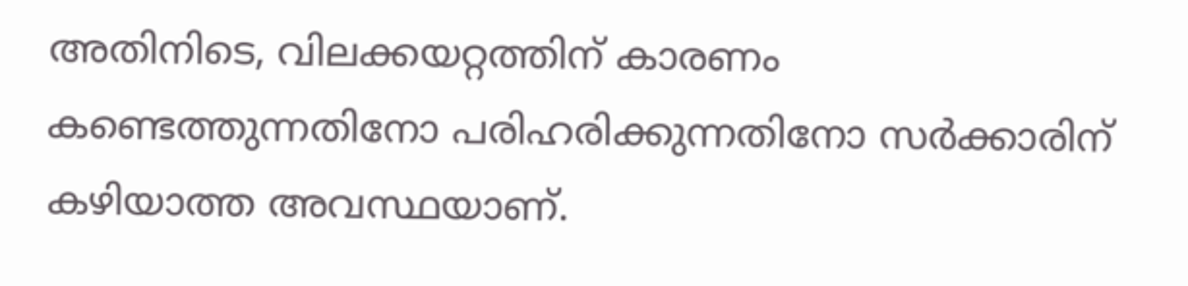അതിനിടെ, വിലക്കയറ്റത്തിന് കാരണം കണ്ടെത്തുന്നതിനോ പരിഹരിക്കുന്നതിനോ സര്‍ക്കാരിന് കഴിയാത്ത അവസ്ഥയാണ്.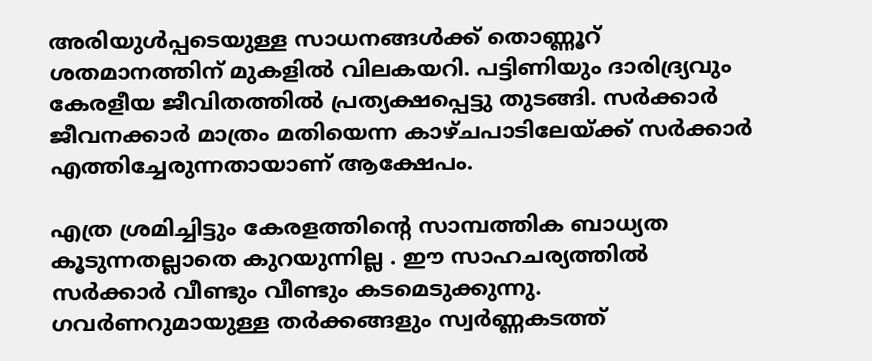അരിയുള്‍പ്പടെയുള്ള സാധനങ്ങള്‍ക്ക് തൊണ്ണൂറ് ശതമാനത്തിന് മുകളില്‍ വിലകയറി. പട്ടിണിയും ദാരിദ്ര്യവും കേരളീയ ജീവിതത്തില്‍ പ്രത്യക്ഷപ്പെട്ടു തുടങ്ങി. സര്‍ക്കാര്‍ ജീവനക്കാര്‍ മാത്രം മതിയെന്ന കാഴ്ചപാടിലേയ്ക്ക് സര്‍ക്കാര്‍ എത്തിച്ചേരുന്നതായാണ് ആക്ഷേപം.

എത്ര ശ്രമിച്ചിട്ടും കേരളത്തിന്റെ സാമ്പത്തിക ബാധ്യത കൂടുന്നതല്ലാതെ കുറയുന്നില്ല . ഈ സാഹചര്യത്തില്‍ സര്‍ക്കാര്‍ വീണ്ടും വീണ്ടും കടമെടുക്കുന്നു. ഗവര്‍ണറുമായുള്ള തര്‍ക്കങ്ങളും സ്വര്‍ണ്ണകടത്ത്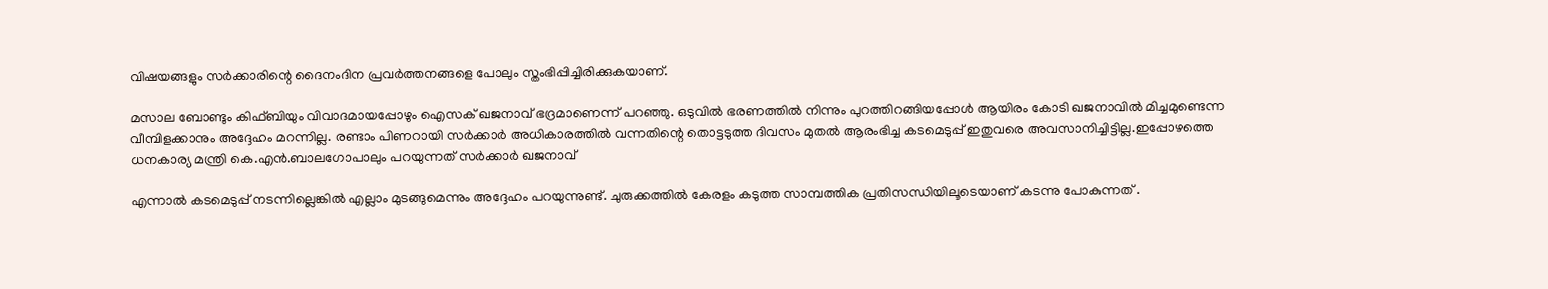വിഷയങ്ങളും സര്‍ക്കാരിന്റെ ദൈനംദിന പ്രവര്‍ത്തനങ്ങളെ പോലും സ്തംഭിപ്പിച്ചിരിക്കുകയാണ്.

മസാല ബോണ്ടും കിഫ്ബിയും വിവാദമായപ്പോഴും ഐസക് ഖജനാവ് ഭദ്രമാണെന്ന് പറഞ്ഞു. ഒടുവില്‍ ഭരണത്തില്‍ നിന്നും പുറത്തിറങ്ങിയപ്പോള്‍ ആയിരം കോടി ഖജനാവില്‍ മിച്ചമുണ്ടെന്ന വീമ്പിളക്കാനും അദ്ദേഹം മറന്നില്ല. രണ്ടാം പിണറായി സര്‍ക്കാര്‍ അധികാരത്തില്‍ വന്നതിന്റെ തൊട്ടടുത്ത ദിവസം മുതല്‍ ആരംഭിച്ച കടമെടുപ്പ് ഇതുവരെ അവസാനിച്ചിട്ടില്ല.ഇപ്പോഴത്തെ ധനകാര്യ മന്ത്രി കെ.എന്‍.ബാലഗോപാലും പറയുന്നത് സര്‍ക്കാര്‍ ഖജനാവ്

എന്നാല്‍ കടമെടുപ്പ് നടന്നില്ലെങ്കില്‍ എല്ലാം മുടങ്ങുമെന്നും അദ്ദേഹം പറയുന്നുണ്ട്. ചുരുക്കത്തില്‍ കേരളം കടുത്ത സാമ്പത്തിക പ്രതിസന്ധിയിലൂടെയാണ് കടന്നു പോകുന്നത് .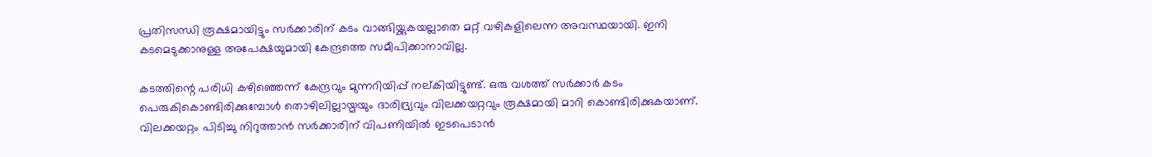പ്രതിസന്ധി രൂക്ഷമായിട്ടും സര്‍ക്കാരിന് കടം വാങ്ങിയ്ക്കുകയല്ലാതെ മറ്റ് വഴികളിലെന്ന അവസ്ഥയായി. ഇനി കടമെടുക്കാനുള്ള അപേക്ഷയുമായി കേന്ദ്രത്തെ സമീപിക്കാനാവില്ല.

കടത്തിന്റെ പരിധി കഴിഞ്ഞെന്ന് കേന്ദ്രവും മുന്നറിയിപ്പ് നല്കിയിട്ടുണ്ട്. ഒരു വശത്ത് സര്‍ക്കാര്‍ കടം പെരുകികൊണ്ടിരിക്കുമ്പോള്‍ തൊഴിലില്ലായ്മയും ദാരിദ്ര്യവും വിലക്കയറ്റവും രൂക്ഷമായി മാറി കൊണ്ടിരിക്കുകയാണ്. വിലക്കയറ്റം പിടിച്ചു നിറുത്താന്‍ സര്‍ക്കാരിന് വിപണിയില്‍ ഇടപെടാന്‍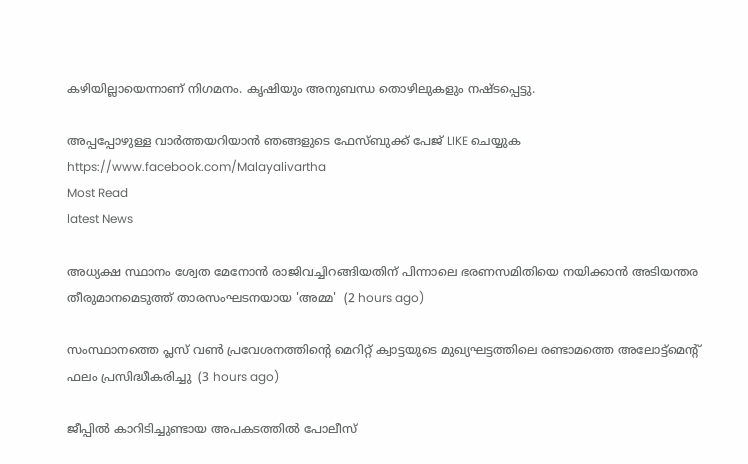കഴിയില്ലായെന്നാണ് നിഗമനം. കൃഷിയും അനുബന്ധ തൊഴിലുകളും നഷ്ടപ്പെട്ടു.

അപ്പപ്പോഴുള്ള വാര്‍ത്തയറിയാന്‍ ഞങ്ങളുടെ ഫേസ്‌ബുക്ക്‌ പേജ് LIKE ചെയ്യുക
https://www.facebook.com/Malayalivartha
Most Read
latest News

അധ്യക്ഷ സ്ഥാനം ശ്വേത മേനോൻ രാജിവച്ചിറങ്ങിയതിന് പിന്നാലെ ഭരണസമിതിയെ നയിക്കാൻ അടിയന്തര തീരുമാനമെടുത്ത് താരസംഘടനയായ 'അമ്മ'  (2 hours ago)

സംസ്ഥാനത്തെ പ്ലസ് വൺ പ്രവേശനത്തിന്റെ മെറിറ്റ് ക്വാട്ടയുടെ മുഖ്യഘട്ടത്തിലെ രണ്ടാമത്തെ അലോട്ട്മെൻ്റ് ഫലം പ്രസിദ്ധീകരിച്ചു  (3 hours ago)

ജീപ്പിൽ കാറിടിച്ചുണ്ടായ അപകടത്തിൽ പോലീസ്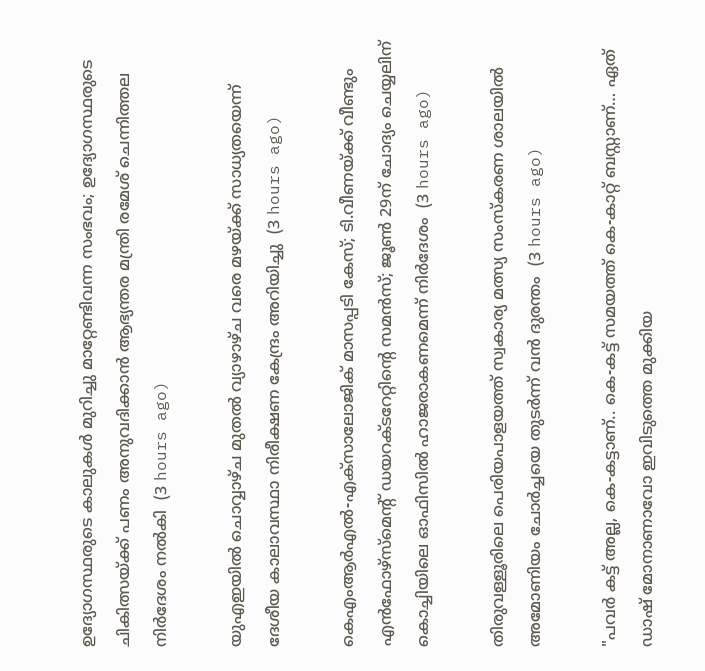ഉദ്യോഗസ്ഥരുടെ കാലുകൾ മുറിച്ചു മാറ്റേണ്ടിവന്ന സംഭവം; ഉദ്യോഗസ്ഥരുടെ ചികിത്സയ്ക്ക് പണം അനുവദിക്കാൻ ആഭ്യന്തര മന്ത്രി രമേശ്‌ ചെന്നിത്തല നിർദേശം നൽകി  (3 hours ago)

യുഎഇയിൽ ചൊവ്വാഴ്ച മുതൽ വ്യാഴാഴ്ച വരെ മഴയ്ക്ക് സാധ്യതയെന്ന് ദേശീയ കാലാവസ്ഥാ നിരീക്ഷണ കേന്ദ്രം അറിയിച്ചു  (3 hours ago)

കെഎംആർഎൽ-എക്‌സാലോജിക് മാസപ്പടി കേസ്; ടി.വീണയ്ക്ക് വീണ്ടും എൻഫോഴ്സ്മെന്റ് ഡയറക്ടറേറ്റിന്റെ സമൻസ്; ജൂൺ 29ന് ചോദ്യം ചെയ്യലിന് കൊച്ചിയിലെ ഓഫിസിൽ ഹാജരാകണമെന്ന് നിർദേശം  (3 hours ago)

തിരുവള്ളൂരിലെ പെരിയപാളയത്ത് സ്വകാര്യ മത്സ്യ സംസ്കരണ ശാലയിൽ അമോണിയം ചോർച്ചയെ തുടർന്ന് വൻ ദുരന്തം  (3 hours ago)

"പവർ കട്ട് അല്ല, കെ-കട്ടാണ്.. കെ-കട്ട് സമയത്ത് കെ-കാറ്റ് ബസ്റ്റാണ്… ഏത് ഡാഷ് മോനാണാവോ ഇവിടുത്തെ മുക്കിയ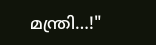മന്ത്രി…!"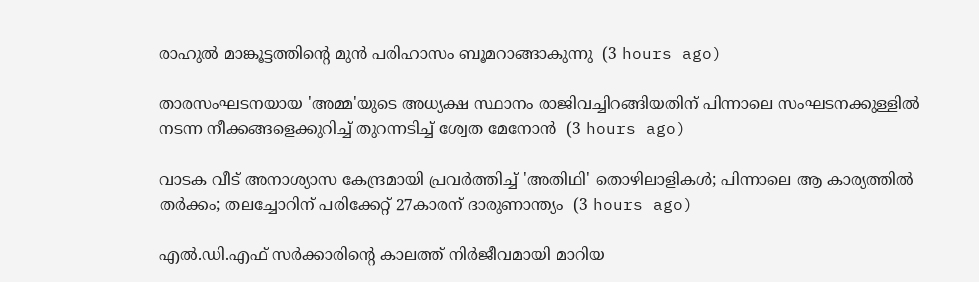രാഹുൽ മാങ്കൂട്ടത്തിന്റെ മുൻ പരിഹാസം ബൂമറാങ്ങാകുന്നു  (3 hours ago)

താരസംഘടനയായ 'അമ്മ'യുടെ അധ്യക്ഷ സ്ഥാനം രാജിവച്ചിറങ്ങിയതിന് പിന്നാലെ സംഘടനക്കുള്ളിൽ നടന്ന നീക്കങ്ങളെക്കുറിച്ച് തുറന്നടിച്ച് ശ്വേത മേനോൻ  (3 hours ago)

വാടക വീട് അനാശ്യാസ കേന്ദ്രമായി പ്രവർത്തിച്ച് 'അതിഥി' തൊഴിലാളികൾ; പിന്നാലെ ആ കാര്യത്തിൽ തർക്കം; തലച്ചോറിന് പരിക്കേറ്റ് 27കാരന് ദാരുണാന്ത്യം  (3 hours ago)

എല്‍.ഡി.എഫ് സര്‍ക്കാരിന്റെ കാലത്ത് നിര്‍ജീവമായി മാറിയ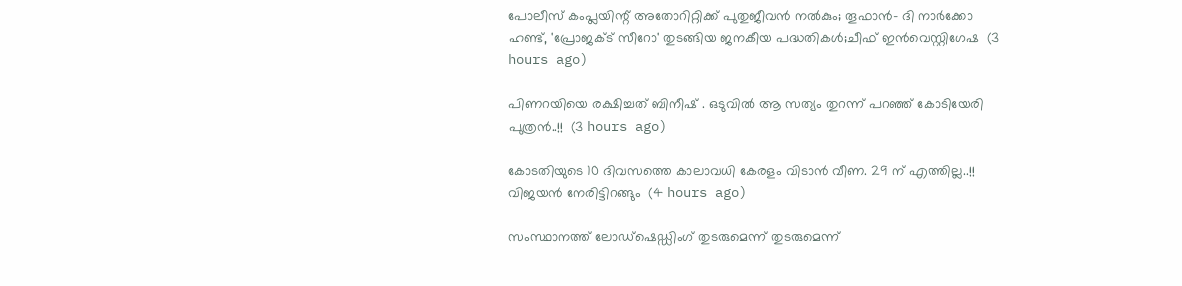പോലീസ് കംപ്ലയിന്റ് അതോറിറ്റിക്ക് പുതുജീവന്‍ നല്‍കും; തൂഫാന്‍- ദി നാര്‍ക്കോ ഹണ്ട്, 'പ്രോജക്ട് സീറോ' തുടങ്ങിയ ജനകീയ പദ്ധതികള്‍;ചീഫ് ഇന്‍വെസ്റ്റിഗേഷ  (3 hours ago)

പിണറയിയെ രക്ഷിച്ചത് ബിനീഷ് . ഒടുവിൽ ആ സത്യം തുറന്ന് പറഞ്ഞ് കോടിയേരി പുത്രൻ..!!  (3 hours ago)

കോടതിയുടെ 10 ദിവസത്തെ കാലാവധി കേരളം വിടാൻ വീണ. 29 ന് എത്തില്ല..!! വിജയൻ നേരിട്ടിറങ്ങും  (4 hours ago)

സംസ്ഥാനത്ത് ലോഡ്‌ഷെഡ്ഡിംഗ് തുടരുമെന്ന് തുടരുമെന്ന്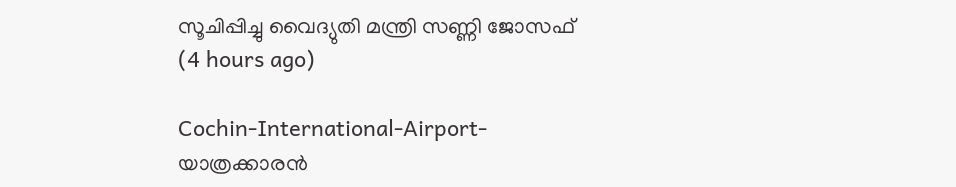സൂചിപ്പിച്ചു വൈദ്യുതി മന്ത്രി സണ്ണി ജോസഫ്  (4 hours ago)

Cochin-International-Airport- യാത്രക്കാരൻ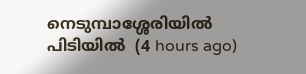നെടുമ്പാശ്ശേരിയിൽ പിടിയിൽ  (4 hours ago)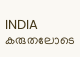INDIA കരുതലോടെ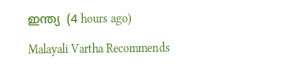ഇന്ത്യ  (4 hours ago)

Malayali Vartha Recommends